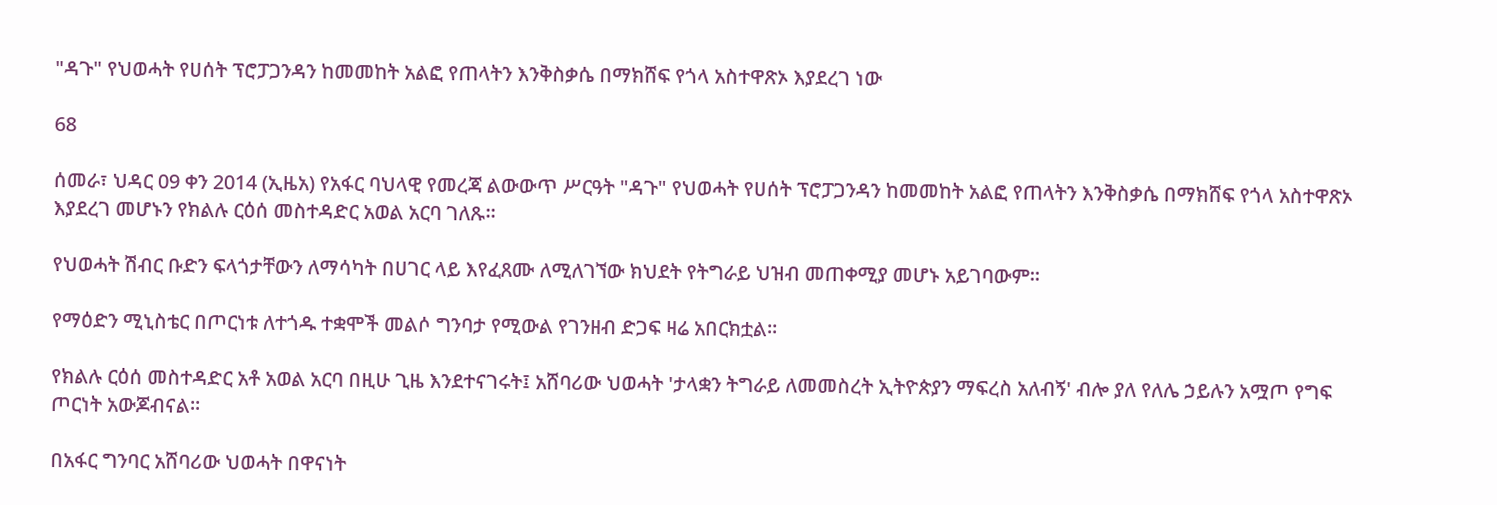"ዳጉ" የህወሓት የሀሰት ፕሮፓጋንዳን ከመመከት አልፎ የጠላትን እንቅስቃሴ በማክሸፍ የጎላ አስተዋጽኦ እያደረገ ነው

68

ሰመራ፣ ህዳር 09 ቀን 2014 (ኢዜአ) የአፋር ባህላዊ የመረጃ ልውውጥ ሥርዓት "ዳጉ" የህወሓት የሀሰት ፕሮፓጋንዳን ከመመከት አልፎ የጠላትን እንቅስቃሴ በማክሸፍ የጎላ አስተዋጽኦ እያደረገ መሆኑን የክልሉ ርዕሰ መስተዳድር አወል አርባ ገለጹ።

የህወሓት ሽብር ቡድን ፍላጎታቸውን ለማሳካት በሀገር ላይ እየፈጸሙ ለሚለገኘው ክህደት የትግራይ ህዝብ መጠቀሚያ መሆኑ አይገባውም።

የማዕድን ሚኒስቴር በጦርነቱ ለተጎዱ ተቋሞች መልሶ ግንባታ የሚውል የገንዘብ ድጋፍ ዛሬ አበርክቷል።

የክልሉ ርዕሰ መስተዳድር አቶ አወል አርባ በዚሁ ጊዜ እንደተናገሩት፤ አሸባሪው ህወሓት 'ታላቋን ትግራይ ለመመስረት ኢትዮጵያን ማፍረስ አለብኝ' ብሎ ያለ የለሌ ኃይሉን አሟጦ የግፍ ጦርነት አውጆብናል።

በአፋር ግንባር አሸባሪው ህወሓት በዋናነት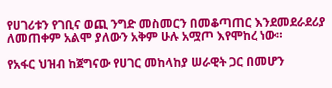የሀገሪቱን የገቢና ወጪ ንግድ መስመርን በመቆጣጠር እንደመደራደሪያ ለመጠቀም አልሞ ያለውን አቅም ሁሉ አሟጦ እየሞከረ ነው።

የአፋር ህዝብ ከጀግናው የሀገር መከላከያ ሠራዊት ጋር በመሆን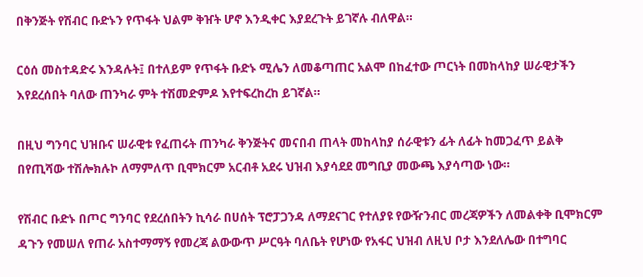በቅንጅት የሽብር ቡድኑን የጥፋት ህልም ቅዠት ሆኖ እንዲቀር እያደረጉት ይገኛሉ ብለዋል።

ርዕሰ መስተዳድሩ እንዳሉት፤ በተለይም የጥፋት ቡድኑ ሚሌን ለመቆጣጠር አልሞ በከፈተው ጦርነት በመከላከያ ሠራዊታችን እየደረሰበት ባለው ጠንካራ ምት ተሽመድምዶ እየተፍረከረከ ይገኛል።

በዚህ ግንባር ህዝቡና ሠራዊቱ የፈጠሩት ጠንካራ ቅንጅትና መናበብ ጠላት መከላከያ ሰራዊቱን ፊት ለፊት ከመጋፈጥ ይልቅ በየጢሻው ተሽሎክሉኮ ለማምለጥ ቢሞክርም አርብቶ አደሩ ህዝብ እያሳደደ መግቢያ መውጫ እያሳጣው ነው።

የሽብር ቡድኑ በጦር ግንባር የደረሰበትን ኪሳራ በሀሰት ፕሮፓጋንዳ ለማደናገር የተለያዩ የውዥንብር መረጃዎችን ለመልቀቅ ቢሞክርም ዳጉን የመሠለ የጠራ አስተማማኝ የመረጃ ልውውጥ ሥርዓት ባለቤት የሆነው የአፋር ህዝብ ለዚህ ቦታ እንደለሌው በተግባር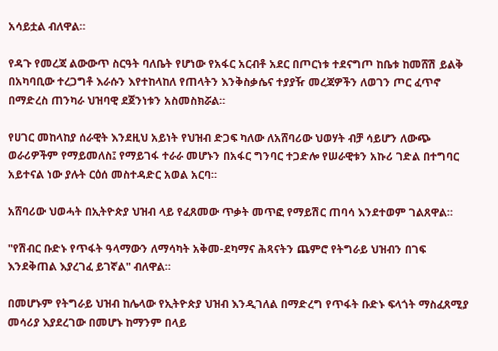አሳይቷል ብለዋል።

የዳጉ የመረጃ ልውውጥ ስርዓት ባለቤት የሆነው የአፋር አርብቶ አደር በጦርነቱ ተደናግጦ ከቤቱ ከመሸሽ ይልቅ በአካባቢው ተረጋግቶ እራሱን እየተከላከለ የጠላትን እንቅስቃሴና ተያያዥ መረጃዎችን ለወገን ጦር ፈጥኖ በማድረስ ጠንካራ ህዝባዊ ደጀንነቱን አስመስክሯል።

የሀገር መከላከያ ሰራዊት እንደዚህ አይነት የህዝብ ድጋፍ ካለው ለአሸባሪው ህወሃት ብቻ ሳይሆን ለውጭ ወራሪዎችም የማይመለስ፤ የማይገፋ ተራራ መሆኑን በአፋር ግንባር ተጋድሎ የሠራዊቱን አኩሪ ገድል በተግባር አይተናል ነው ያሉት ርዕሰ መስተዳድር አወል አርባ።

አሸባሪው ህወሓት በኢትዮጵያ ህዝብ ላይ የፈጸመው ጥቃት መጥፎ የማይሽር ጠባሳ እንደተወም ገልጸዋል።

"የሽብር ቡድኑ የጥፋት ዓላማውን ለማሳካት አቅመ-ደካማና ሕጻናትን ጨምሮ የትግራይ ህዝብን በገፍ እንደቅጠል እያረገፈ ይገኛል" ብለዋል።

በመሆኑም የትግራይ ህዝብ ከሌላው የኢትዮጵያ ህዝብ እንዲገለል በማድረግ የጥፋት ቡድኑ ፍላጎት ማስፈጸሚያ መሳሪያ እያደረገው በመሆኑ ከማንም በላይ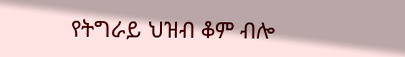የትግራይ ህዝብ ቆም ብሎ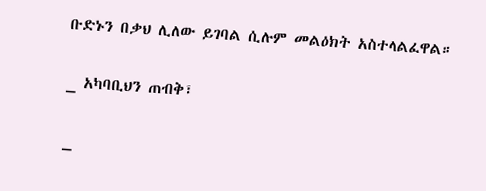ቡድኑን በቃህ ሊለው ይገባል ሲሉም መልዕክት አስተላልፈዋል።

_ አካባቢህን ጠብቅ፣

_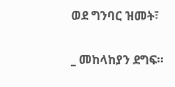ወደ ግንባር ዝመት፣

_ መከላከያን ደግፍ።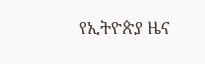የኢትዮጵያ ዜና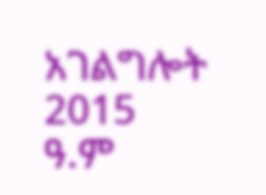አገልግሎት
2015
ዓ.ም